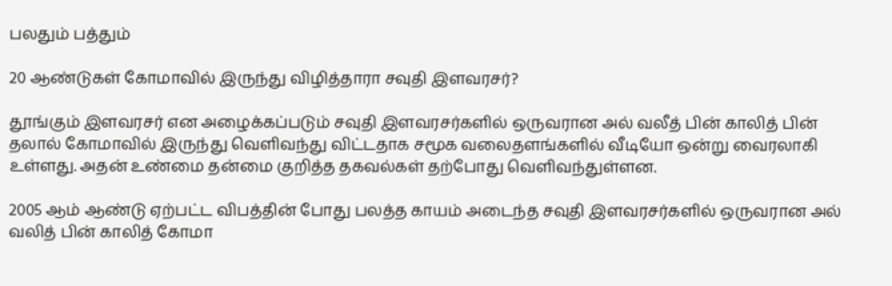பலதும் பத்தும்

20 ஆண்டுகள் கோமாவில் இருந்து விழித்தாரா சவுதி இளவரசர்?

தூங்கும் இளவரசர் என அழைக்கப்படும் சவுதி இளவரசர்களில் ஒருவரான அல் வலீத் பின் காலித் பின் தலால் கோமாவில் இருந்து வெளிவந்து விட்டதாக சமூக வலைதளங்களில் வீடியோ ஒன்று வைரலாகி உள்ளது. அதன் உண்மை தன்மை குறித்த தகவல்கள் தற்போது வெளிவந்துள்ளன.

2005 ஆம் ஆண்டு ஏற்பட்ட விபத்தின் போது பலத்த காயம் அடைந்த சவுதி இளவரசர்களில் ஒருவரான அல் வலித் பின் காலித் கோமா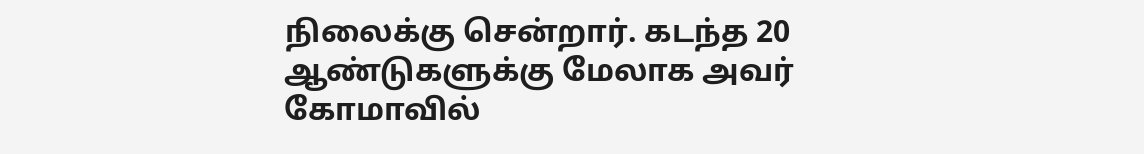நிலைக்கு சென்றார். கடந்த 20 ஆண்டுகளுக்கு மேலாக அவர் கோமாவில்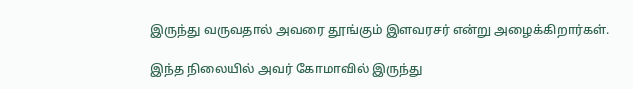இருந்து வருவதால் அவரை தூங்கும் இளவரசர் என்று அழைக்கிறார்கள்.

இந்த நிலையில் அவர் கோமாவில் இருந்து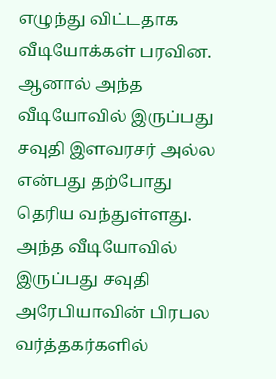எழுந்து விட்டதாக வீடியோக்கள் பரவின. ஆனால் அந்த வீடியோவில் இருப்பது சவுதி இளவரசர் அல்ல என்பது தற்போது தெரிய வந்துள்ளது. அந்த வீடியோவில் இருப்பது சவுதி அரேபியாவின் பிரபல வர்த்தகர்களில்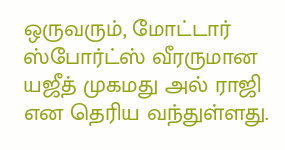ஒருவரும், மோட்டார் ஸ்போர்ட்ஸ் வீரருமான யஜீத் முகமது அல் ராஜி என தெரிய வந்துள்ளது.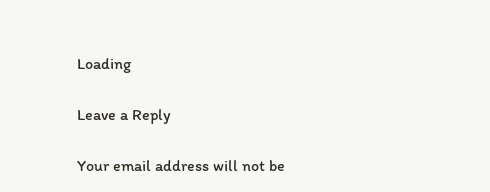Loading

Leave a Reply

Your email address will not be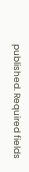published. Required fields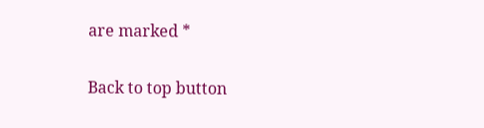are marked *

Back to top button